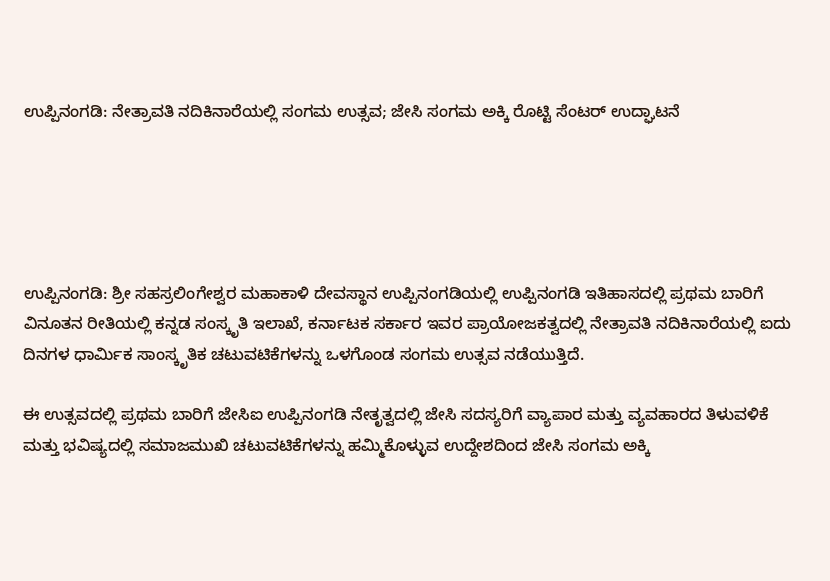ಉಪ್ಪಿನಂಗಡಿ: ನೇತ್ರಾವತಿ ನದಿಕಿನಾರೆಯಲ್ಲಿ ಸಂಗಮ ಉತ್ಸವ; ಜೇಸಿ ಸಂಗಮ ಅಕ್ಕಿ ರೊಟ್ಟಿ ಸೆಂಟರ್ ಉದ್ಘಾಟನೆ





ಉಪ್ಪಿನಂಗಡಿ: ಶ್ರೀ ಸಹಸ್ರಲಿಂಗೇಶ್ವರ ಮಹಾಕಾಳಿ ದೇವಸ್ಥಾನ ಉಪ್ಪಿನಂಗಡಿಯಲ್ಲಿ ಉಪ್ಪಿನಂಗಡಿ ಇತಿಹಾಸದಲ್ಲಿ ಪ್ರಥಮ ಬಾರಿಗೆ ವಿನೂತನ ರೀತಿಯಲ್ಲಿ ಕನ್ನಡ ಸಂಸ್ಕೃತಿ ಇಲಾಖೆ, ಕರ್ನಾಟಕ ಸರ್ಕಾರ ಇವರ ಪ್ರಾಯೋಜಕತ್ವದಲ್ಲಿ ನೇತ್ರಾವತಿ ನದಿಕಿನಾರೆಯಲ್ಲಿ ಐದು ದಿನಗಳ ಧಾರ್ಮಿಕ ಸಾಂಸ್ಕೃತಿಕ ಚಟುವಟಿಕೆಗಳನ್ನು ಒಳಗೊಂಡ ಸಂಗಮ ಉತ್ಸವ ನಡೆಯುತ್ತಿದೆ.

ಈ ಉತ್ಸವದಲ್ಲಿ ಪ್ರಥಮ ಬಾರಿಗೆ ಜೇಸಿಐ ಉಪ್ಪಿನಂಗಡಿ ನೇತೃತ್ವದಲ್ಲಿ ಜೇಸಿ ಸದಸ್ಯರಿಗೆ ವ್ಯಾಪಾರ ಮತ್ತು ವ್ಯವಹಾರದ ತಿಳುವಳಿಕೆ ಮತ್ತು ಭವಿಷ್ಯದಲ್ಲಿ ಸಮಾಜಮುಖಿ ಚಟುವಟಿಕೆಗಳನ್ನು ಹಮ್ಮಿಕೊಳ್ಳುವ ಉದ್ದೇಶದಿಂದ ಜೇಸಿ ಸಂಗಮ ಅಕ್ಕಿ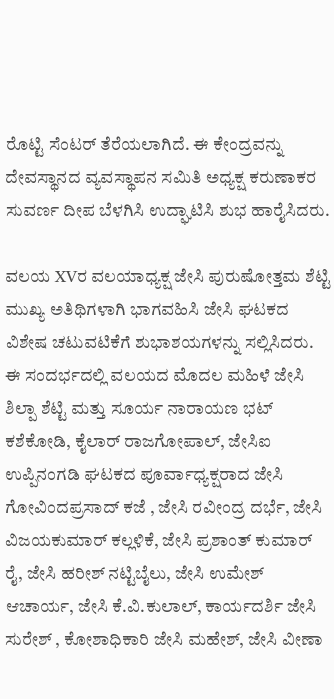ರೊಟ್ಟಿ ಸೆಂಟರ್ ತೆರೆಯಲಾಗಿದೆ. ಈ ಕೇಂದ್ರವನ್ನು ದೇವಸ್ಥಾನದ ವ್ಯವಸ್ಥಾಪನ ಸಮಿತಿ ಅಧ್ಯಕ್ಷ ಕರುಣಾಕರ ಸುವರ್ಣ ದೀಪ ಬೆಳಗಿಸಿ ಉದ್ಘಾಟಿಸಿ ಶುಭ ಹಾರೈಸಿದರು.

ವಲಯ XVರ ವಲಯಾಧ್ಯಕ್ಷ ಜೇಸಿ ಪುರುಷೋತ್ತಮ ಶೆಟ್ಟಿ ಮುಖ್ಯ ಅತಿಥಿಗಳಾಗಿ ಭಾಗವಹಿಸಿ ಜೇಸಿ ಘಟಕದ ವಿಶೇಷ ಚಟುವಟಿಕೆಗೆ ಶುಭಾಶಯಗಳನ್ನು ಸಲ್ಲಿಸಿದರು. ಈ ಸಂದರ್ಭದಲ್ಲಿ ವಲಯದ ಮೊದಲ ಮಹಿಳೆ ಜೇಸಿ ಶಿಲ್ಪಾ ಶೆಟ್ಟಿ ಮತ್ತು ಸೂರ್ಯ ನಾರಾಯಣ ಭಟ್ ಕಶೆಕೋಡಿ, ಕೈಲಾರ್ ರಾಜಗೋಪಾಲ್, ಜೇಸಿಐ ಉಪ್ಪಿನಂಗಡಿ ಘಟಕದ ಪೂರ್ವಾಧ್ಯಕ್ಷರಾದ ಜೇಸಿ ಗೋವಿಂದಪ್ರಸಾದ್ ಕಜೆ , ಜೇಸಿ ರವೀಂದ್ರ ದರ್ಭೆ, ಜೇಸಿ ವಿಜಯಕುಮಾರ್ ಕಲ್ಲಳಿಕೆ, ಜೇಸಿ ಪ್ರಶಾಂತ್ ಕುಮಾರ್ ರೈ, ಜೇಸಿ ಹರೀಶ್ ನಟ್ಟಿಬೈಲು, ಜೇಸಿ ಉಮೇಶ್ ಆಚಾರ್ಯ, ಜೇಸಿ ಕೆ.ವಿ.ಕುಲಾಲ್, ಕಾರ್ಯದರ್ಶಿ ಜೇಸಿ ಸುರೇಶ್ , ಕೋಶಾಧಿಕಾರಿ ಜೇಸಿ ಮಹೇಶ್, ಜೇಸಿ ವೀಣಾ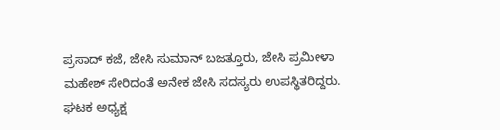ಪ್ರಸಾದ್ ಕಜೆ, ಜೇಸಿ ಸುಮಾನ್ ಬಜತ್ತೂರು, ಜೇಸಿ ಪ್ರಮೀಳಾ ಮಹೇಶ್ ಸೇರಿದಂತೆ ಅನೇಕ ಜೇಸಿ ಸದಸ್ಯರು ಉಪಸ್ಥಿತರಿದ್ದರು.
ಘಟಕ ಅಧ್ಯಕ್ಷ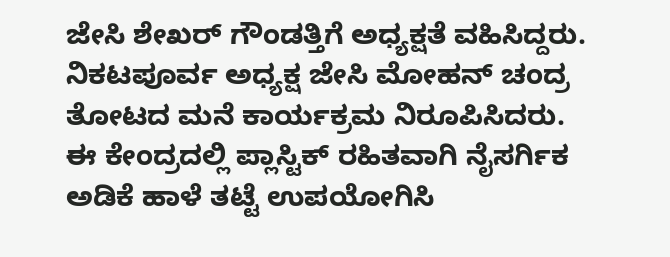ಜೇಸಿ ಶೇಖರ್ ಗೌಂಡತ್ತಿಗೆ ಅಧ್ಯಕ್ಷತೆ ವಹಿಸಿದ್ದರು. ನಿಕಟಪೂರ್ವ ಅಧ್ಯಕ್ಷ ಜೇಸಿ ಮೋಹನ್ ಚಂದ್ರ ತೋಟದ ಮನೆ ಕಾರ್ಯಕ್ರಮ ನಿರೂಪಿಸಿದರು. ಈ ಕೇಂದ್ರದಲ್ಲಿ ಪ್ಲಾಸ್ಟಿಕ್ ರಹಿತವಾಗಿ ನೈಸರ್ಗಿಕ ಅಡಿಕೆ ಹಾಳೆ ತಟ್ಟೆ ಉಪಯೋಗಿಸಿ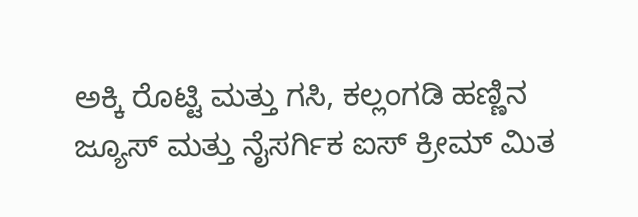ಅಕ್ಕಿ ರೊಟ್ಟಿ ಮತ್ತು ಗಸಿ, ಕಲ್ಲಂಗಡಿ ಹಣ್ಣಿನ ಜ್ಯೂಸ್ ಮತ್ತು ನೈಸರ್ಗಿಕ ಐಸ್ ಕ್ರೀಮ್ ಮಿತ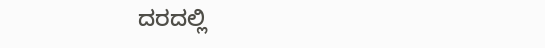ದರದಲ್ಲಿ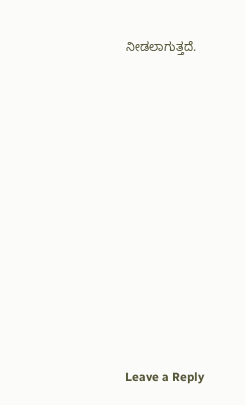ನೀಡಲಾಗುತ್ತದೆ.














Leave a Reply